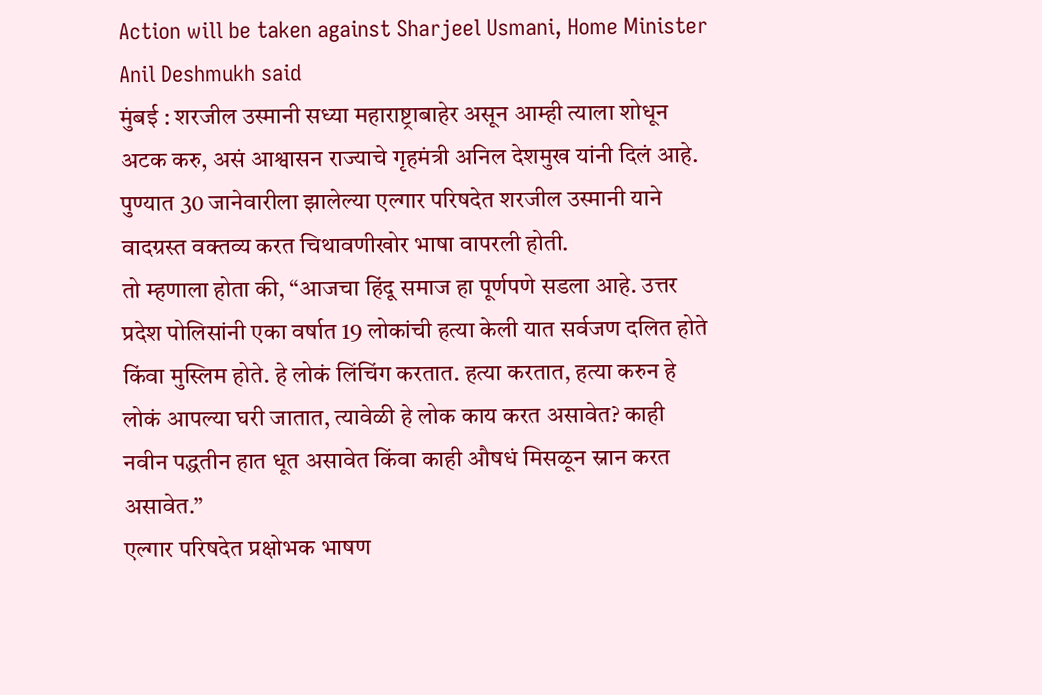Action will be taken against Sharjeel Usmani, Home Minister Anil Deshmukh said
मुंबई : शरजील उस्मानी सध्या महाराष्ट्राबाहेर असून आम्ही त्याला शोधून अटक करु, असं आश्वासन राज्याचे गृहमंत्री अनिल देशमुख यांनी दिलं आहे. पुण्यात 30 जानेवारीला झालेल्या एल्गार परिषदेत शरजील उस्मानी याने वादग्रस्त वक्तव्य करत चिथावणीखोर भाषा वापरली होती.
तो म्हणाला होता की, “आजचा हिंदू समाज हा पूर्णपणे सडला आहे. उत्तर प्रदेश पोलिसांनी एका वर्षात 19 लोकांची हत्या केली यात सर्वजण दलित होते किंवा मुस्लिम होते. हे लोकं लिंचिंग करतात. हत्या करतात, हत्या करुन हे लोकं आपल्या घरी जातात, त्यावेळी हे लोक काय करत असावेत? काही नवीन पद्धतीन हात धूत असावेत किंवा काही औषधं मिसळून स्नान करत असावेत.”
एल्गार परिषदेत प्रक्षोभक भाषण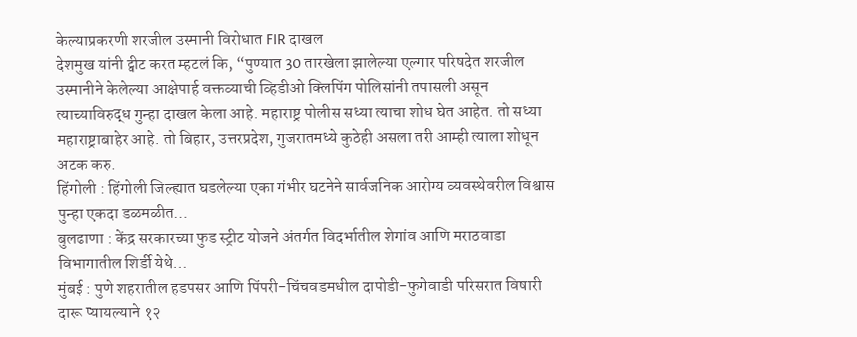केल्याप्रकरणी शरजील उस्मानी विरोधात FIR दाखल
देशमुख यांनी ट्वीट करत म्हटलं कि, “पुण्यात 30 तारखेला झालेल्या एल्गार परिषदेत शरजील उस्मानीने केलेल्या आक्षेपार्ह वक्तव्याची व्हिडीओ क्लिपिंग पोलिसांनी तपासली असून त्याच्याविरुद्ध गुन्हा दाखल केला आहे. महाराष्ट्र पोलीस सध्या त्याचा शोध घेत आहेत. तो सध्या महाराष्ट्राबाहेर आहे. तो बिहार, उत्तरप्रदेश, गुजरातमध्ये कुठेही असला तरी आम्ही त्याला शोधून अटक करु.
हिंगोली : हिंगोली जिल्ह्यात घडलेल्या एका गंभीर घटनेने सार्वजनिक आरोग्य व्यवस्थेवरील विश्वास पुन्हा एकदा डळमळीत…
बुलढाणा : केंद्र सरकारच्या फुड स्ट्रीट योजने अंतर्गत विदर्भातील शेगांव आणि मराठवाडा विभागातील शिर्डी येथे…
मुंबई : पुणे शहरातील हडपसर आणि पिंपरी-चिंचवडमधील दापोडी-फुगेवाडी परिसरात विषारी दारू प्यायल्याने १२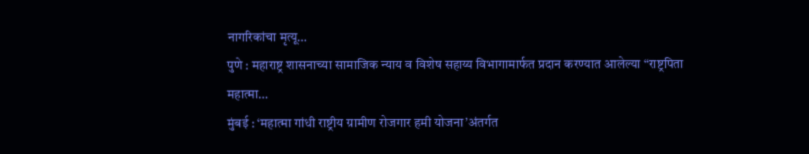नागरिकांचा मृत्यू…
पुणे : महाराष्ट्र शासनाच्या सामाजिक न्याय व विशेष सहाय्य विभागामार्फत प्रदान करण्यात आलेल्या “राष्ट्रपिता महात्मा…
मुंबई : ‘महात्मा गांधी राष्ट्रीय ग्रामीण रोजगार हमी योजना’अंतर्गत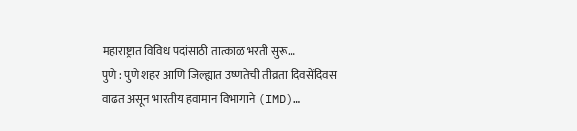महाराष्ट्रात विविध पदांसाठी तात्काळ भरती सुरू…
पुणे : पुणे शहर आणि जिल्ह्यात उष्णतेची तीव्रता दिवसेंदिवस वाढत असून भारतीय हवामान विभागाने (IMD)…